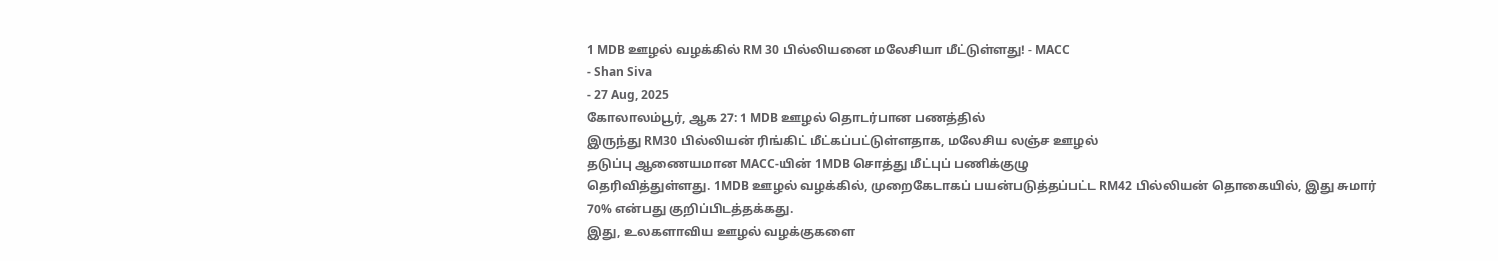1 MDB ஊழல் வழக்கில் RM 30 பில்லியனை மலேசியா மீட்டுள்ளது! - MACC
- Shan Siva
- 27 Aug, 2025
கோலாலம்பூர், ஆக 27: 1 MDB ஊழல் தொடர்பான பணத்தில்
இருந்து RM30 பில்லியன் ரிங்கிட் மீட்கப்பட்டுள்ளதாக, மலேசிய லஞ்ச ஊழல்
தடுப்பு ஆணையமான MACC-யின் 1MDB சொத்து மீட்புப் பணிக்குழு
தெரிவித்துள்ளது. 1MDB ஊழல் வழக்கில், முறைகேடாகப் பயன்படுத்தப்பட்ட RM42 பில்லியன் தொகையில், இது சுமார் 70% என்பது குறிப்பிடத்தக்கது.
இது, உலகளாவிய ஊழல் வழக்குகளை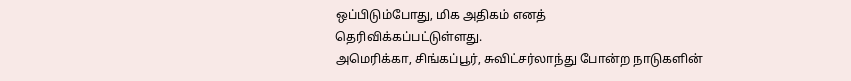ஒப்பிடும்போது, மிக அதிகம் எனத்
தெரிவிக்கப்பட்டுள்ளது.
அமெரிக்கா, சிங்கப்பூர், சுவிட்சர்லாந்து போன்ற நாடுகளின்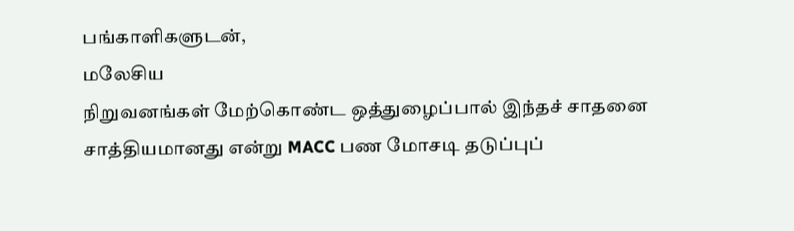பங்காளிகளுடன்,
மலேசிய
நிறுவனங்கள் மேற்கொண்ட ஒத்துழைப்பால் இந்தச் சாதனை சாத்தியமானது என்று MACC பண மோசடி தடுப்புப்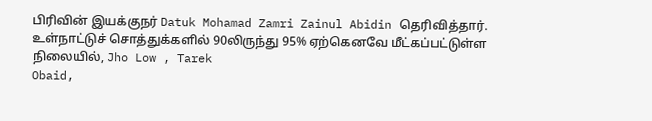பிரிவின் இயக்குநர் Datuk Mohamad Zamri Zainul Abidin தெரிவித்தார்.
உள்நாட்டுச் சொத்துக்களில் 90லிருந்து 95% ஏற்கெனவே மீட்கப்பட்டுள்ள
நிலையில், Jho Low , Tarek
Obaid,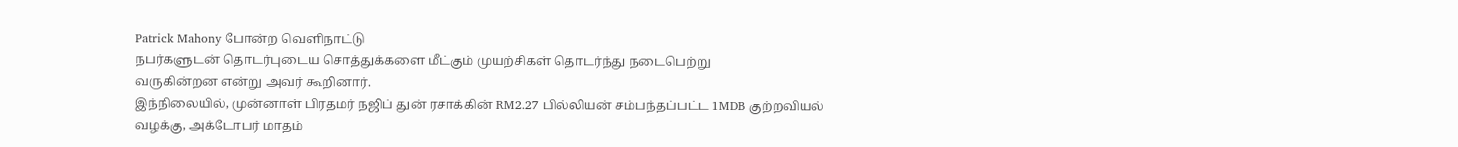Patrick Mahony போன்ற வெளிநாட்டு
நபர்களுடன் தொடர்புடைய சொத்துக்களை மீட்கும் முயற்சிகள் தொடர்ந்து நடைபெற்று
வருகின்றன என்று அவர் கூறினார்.
இந்நிலையில், முன்னாள் பிரதமர் நஜிப் துன் ரசாக்கின் RM2.27 பில்லியன் சம்பந்தப்பட்ட 1MDB குற்றவியல் வழக்கு, அக்டோபர் மாதம்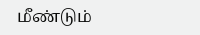மீண்டும்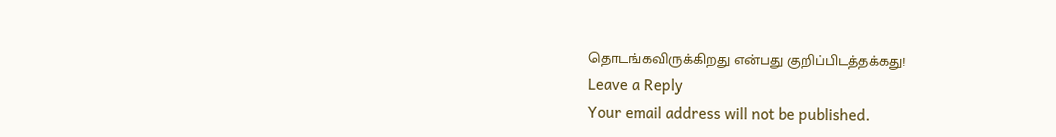தொடங்கவிருக்கிறது என்பது குறிப்பிடத்தக்கது!
Leave a Reply
Your email address will not be published.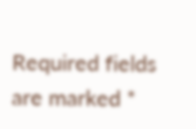Required fields are marked *